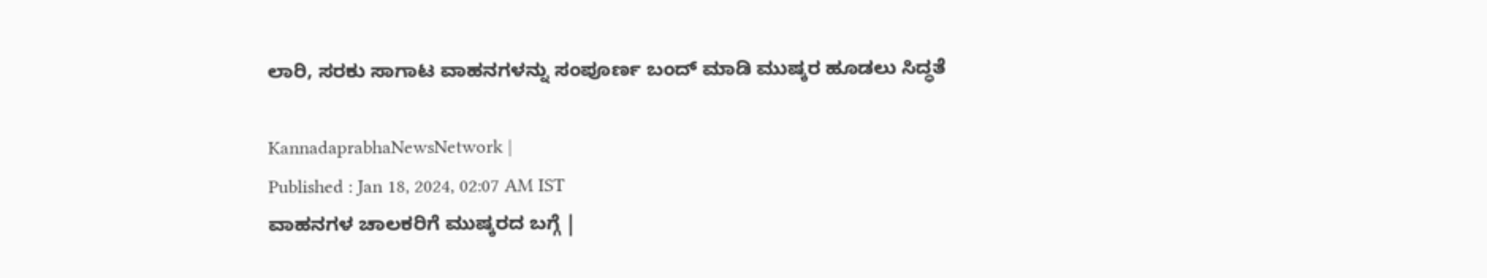ಲಾರಿ, ಸರಕು ಸಾಗಾಟ ವಾಹನಗಳನ್ನು ಸಂಪೂರ್ಣ ಬಂದ್‌ ಮಾಡಿ ಮುಷ್ಕರ ಹೂಡಲು ಸಿದ್ಧತೆ

KannadaprabhaNewsNetwork |
Published : Jan 18, 2024, 02:07 AM IST
ವಾಹನಗಳ ಚಾಲಕರಿಗೆ ಮುಷ್ಕರದ ಬಗ್ಗೆ |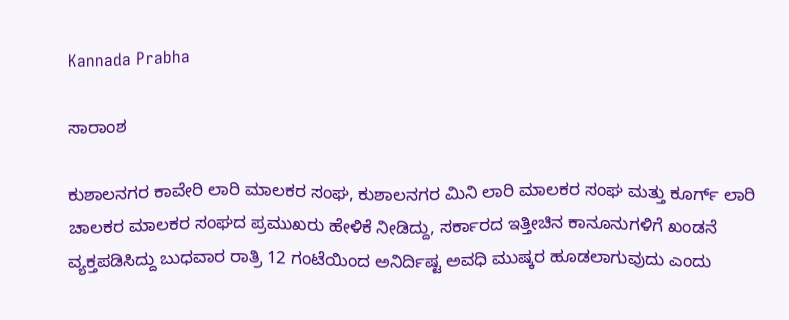Kannada Prabha

ಸಾರಾಂಶ

ಕುಶಾಲನಗರ ಕಾವೇರಿ ಲಾರಿ ಮಾಲಕರ ಸಂಘ, ಕುಶಾಲನಗರ ಮಿನಿ ಲಾರಿ ಮಾಲಕರ ಸಂಘ ಮತ್ತು ಕೂರ್ಗ್ ಲಾರಿ ಚಾಲಕರ ಮಾಲಕರ ಸಂಘದ ಪ್ರಮುಖರು ಹೇಳಿಕೆ ನೀಡಿದ್ದು, ಸರ್ಕಾರದ ಇತ್ತೀಚಿನ ಕಾನೂನುಗಳಿಗೆ ಖಂಡನೆ ವ್ಯಕ್ತಪಡಿಸಿದ್ದು ಬುಧವಾರ ರಾತ್ರಿ 12 ಗಂಟೆಯಿಂದ ಅನಿರ್ದಿಷ್ಟ ಅವಧಿ ಮುಷ್ಕರ ಹೂಡಲಾಗುವುದು ಎಂದು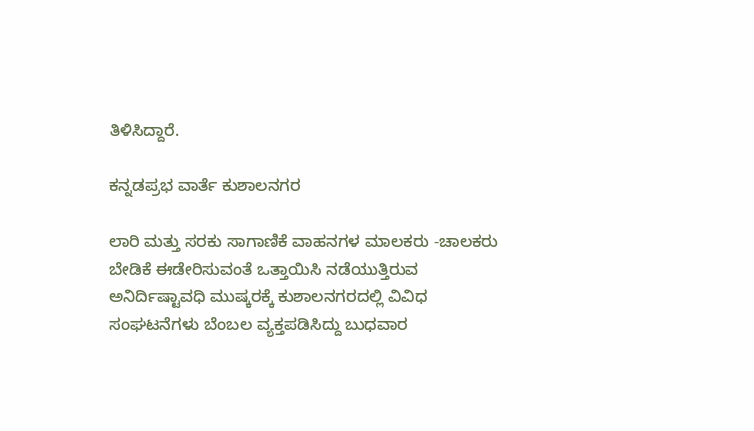ತಿಳಿಸಿದ್ದಾರೆ.

ಕನ್ನಡಪ್ರಭ ವಾರ್ತೆ ಕುಶಾಲನಗರ

ಲಾರಿ ಮತ್ತು ಸರಕು ಸಾಗಾಣಿಕೆ ವಾಹನಗಳ ಮಾಲಕರು -ಚಾಲಕರು ಬೇಡಿಕೆ ಈಡೇರಿಸುವಂತೆ ಒತ್ತಾಯಿಸಿ ನಡೆಯುತ್ತಿರುವ ಅನಿರ್ದಿಷ್ಟಾವಧಿ ಮುಷ್ಕರಕ್ಕೆ ಕುಶಾಲನಗರದಲ್ಲಿ ವಿವಿಧ ಸಂಘಟನೆಗಳು ಬೆಂಬಲ ವ್ಯಕ್ತಪಡಿಸಿದ್ದು ಬುಧವಾರ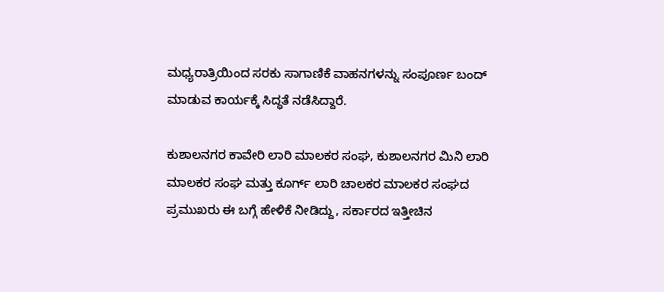ಮಧ್ಯರಾತ್ರಿಯಿಂದ ಸರಕು ಸಾಗಾಣಿಕೆ ವಾಹನಗಳನ್ನು ಸಂಪೂರ್ಣ ಬಂದ್ ಮಾಡುವ ಕಾರ್ಯಕ್ಕೆ ಸಿದ್ಧತೆ ನಡೆಸಿದ್ದಾರೆ.

ಕುಶಾಲನಗರ ಕಾವೇರಿ ಲಾರಿ ಮಾಲಕರ ಸಂಘ, ಕುಶಾಲನಗರ ಮಿನಿ ಲಾರಿ ಮಾಲಕರ ಸಂಘ ಮತ್ತು ಕೂರ್ಗ್ ಲಾರಿ ಚಾಲಕರ ಮಾಲಕರ ಸಂಘದ ಪ್ರಮುಖರು ಈ ಬಗ್ಗೆ ಹೇಳಿಕೆ ನೀಡಿದ್ದು, ಸರ್ಕಾರದ ಇತ್ತೀಚಿನ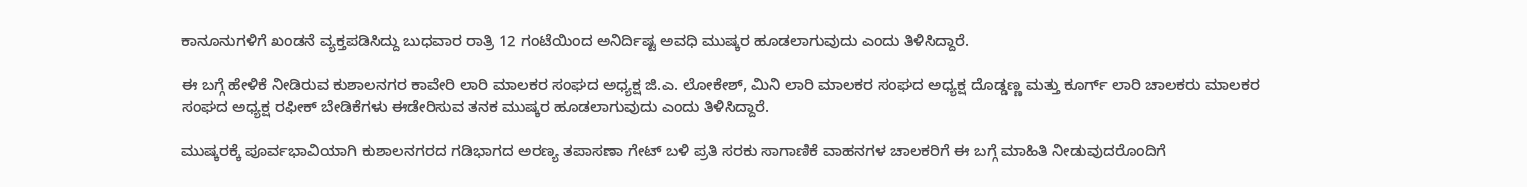ಕಾನೂನುಗಳಿಗೆ ಖಂಡನೆ ವ್ಯಕ್ತಪಡಿಸಿದ್ದು ಬುಧವಾರ ರಾತ್ರಿ 12 ಗಂಟೆಯಿಂದ ಅನಿರ್ದಿಷ್ಟ ಅವಧಿ ಮುಷ್ಕರ ಹೂಡಲಾಗುವುದು ಎಂದು ತಿಳಿಸಿದ್ದಾರೆ.

ಈ ಬಗ್ಗೆ ಹೇಳಿಕೆ ನೀಡಿರುವ ಕುಶಾಲನಗರ ಕಾವೇರಿ ಲಾರಿ ಮಾಲಕರ ಸಂಘದ ಅಧ್ಯಕ್ಷ ಜಿ.ಎ. ಲೋಕೇಶ್, ಮಿನಿ ಲಾರಿ ಮಾಲಕರ ಸಂಘದ ಅಧ್ಯಕ್ಷ ದೊಡ್ಡಣ್ಣ ಮತ್ತು ಕೂರ್ಗ್ ಲಾರಿ ಚಾಲಕರು ಮಾಲಕರ ಸಂಘದ ಅಧ್ಯಕ್ಷ ರಫೀಕ್ ಬೇಡಿಕೆಗಳು ಈಡೇರಿಸುವ ತನಕ ಮುಷ್ಕರ ಹೂಡಲಾಗುವುದು ಎಂದು ತಿಳಿಸಿದ್ದಾರೆ.

ಮುಷ್ಕರಕ್ಕೆ ಪೂರ್ವಭಾವಿಯಾಗಿ ಕುಶಾಲನಗರದ ಗಡಿಭಾಗದ ಅರಣ್ಯ ತಪಾಸಣಾ ಗೇಟ್ ಬಳಿ ಪ್ರತಿ ಸರಕು ಸಾಗಾಣಿಕೆ ವಾಹನಗಳ ಚಾಲಕರಿಗೆ ಈ ಬಗ್ಗೆ ಮಾಹಿತಿ ನೀಡುವುದರೊಂದಿಗೆ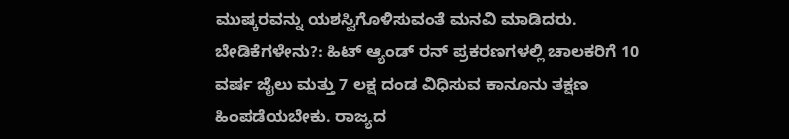ಮುಷ್ಕರವನ್ನು ಯಶಸ್ವಿಗೊಳಿಸುವಂತೆ ಮನವಿ ಮಾಡಿದರು. ಬೇಡಿಕೆಗಳೇನು?: ಹಿಟ್ ಆ್ಯಂಡ್‌ ರನ್ ಪ್ರಕರಣಗಳಲ್ಲಿ ಚಾಲಕರಿಗೆ 10 ವರ್ಷ ಜೈಲು ಮತ್ತು 7 ಲಕ್ಷ ದಂಡ ವಿಧಿಸುವ ಕಾನೂನು ತಕ್ಷಣ ಹಿಂಪಡೆಯಬೇಕು. ರಾಜ್ಯದ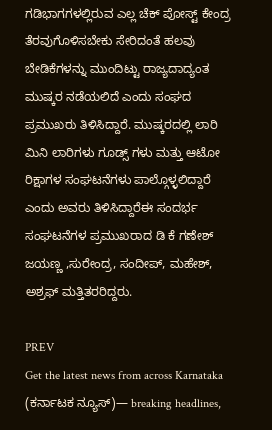ಗಡಿಭಾಗಗಳಲ್ಲಿರುವ ಎಲ್ಲ ಚೆಕ್ ಪೋಸ್ಟ್ ಕೇಂದ್ರ ತೆರವುಗೊಳಿಸಬೇಕು ಸೇರಿದಂತೆ ಹಲವು ಬೇಡಿಕೆಗಳನ್ನು ಮುಂದಿಟ್ಟು ರಾಜ್ಯದಾದ್ಯಂತ ಮುಷ್ಕರ ನಡೆಯಲಿದೆ ಎಂದು ಸಂಘದ ಪ್ರಮುಖರು ತಿಳಿಸಿದ್ದಾರೆ. ಮುಷ್ಕರದಲ್ಲಿ ಲಾರಿ ಮಿನಿ ಲಾರಿಗಳು ಗೂಡ್ಸ್ ಗಳು ಮತ್ತು ಆಟೋ ರಿಕ್ಷಾಗಳ ಸಂಘಟನೆಗಳು ಪಾಲ್ಗೊಳ್ಳಲಿದ್ದಾರೆ ಎಂದು ಅವರು ತಿಳಿಸಿದ್ದಾರೆಈ ಸಂದರ್ಭ ಸಂಘಟನೆಗಳ ಪ್ರಮುಖರಾದ ಡಿ ಕೆ ಗಣೇಶ್ ಜಯಣ್ಣ ,ಸುರೇಂದ್ರ, ಸಂದೀಪ್, ಮಹೇಶ್, ಅಶ್ರಫ್ ಮತ್ತಿತರರಿದ್ದರು.

PREV
Get the latest news from across Karnataka (ಕರ್ನಾಟಕ ನ್ಯೂಸ್)— breaking headlines,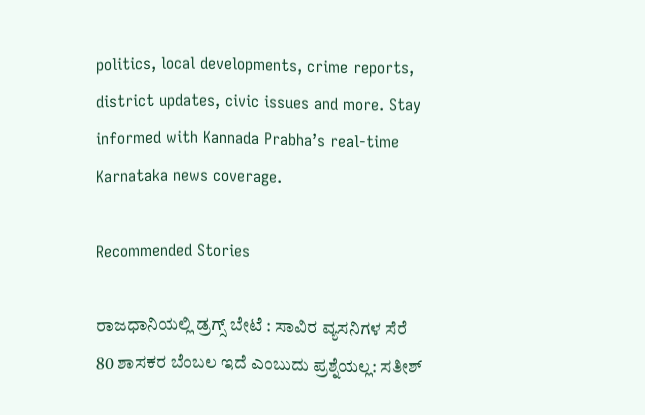politics, local developments, crime reports, district updates, civic issues and more. Stay informed with Kannada Prabha’s real‑time Karnataka news coverage.

Recommended Stories

ರಾಜಧಾನಿಯಲ್ಲಿ ಡ್ರಗ್ಸ್ ಬೇಟೆ : ಸಾವಿರ ವ್ಯಸನಿಗಳ ಸೆರೆ
80 ಶಾಸಕರ ಬೆಂಬಲ ಇದೆ ಎಂಬುದು ಪ್ರಶ್ನೆಯಲ್ಲ: ಸತೀಶ್‌